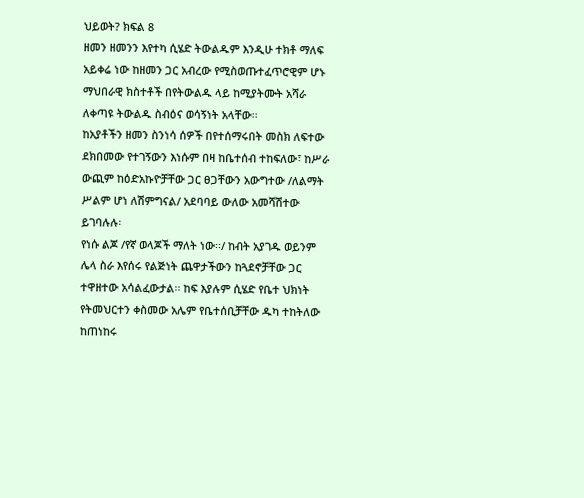ህይወት? ክፍል 8
ዘመን ዘመንን እየተካ ሲሄድ ትውልዱም እንዲሁ ተክቶ ማለፍ አይቀሬ ነው ከዘመን ጋር አብረው የሚስወጡተፈጥሮዊም ሆኑ ማህበራዊ ክስተቶች በየትውልዱ ላይ ከሚያትሙት አሻራ ለቀጣዩ ትውልዱ ስብዕና ወሳኝነት አላቸው፡፡
ከአያቶችን ዘመን ስንነሳ ሰዎች በየተሰማሩበት መስክ ለፍተው ደክበመው የተገኝውን እነሱም በዛ ከቤተሰብ ተከፍለው፣ ከሥራ ውጪም ከዕድአኩዮቻቸው ጋር ፀጋቸውን አውግተው /ለልማት ሥልም ሆነ ለሽምግናል/ አደባባይ ውለው አመሻሽተው ይገባሉሉ፡
የነሱ ልጆ /የኛ ወላጆች ማለት ነው፡፡/ ከብት አያገዱ ወይንም ሌላ ስራ እየሰሩ የልጅነት ጨዋታችውን ከጓደኖቻቸው ጋር ተዋዘተው አሳልፈውታል፡፡ ከፍ እያሉም ሲሄድ የቤተ ህክነት የትመህርተን ቀስመው አሌም የቤተሰቢቻቸው ዱካ ተከትለው ከጠነከሩ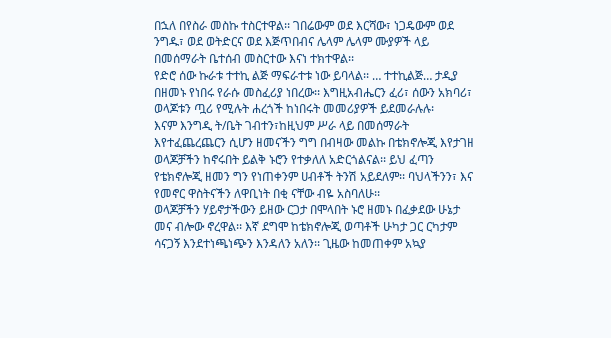በኋለ በየስራ መስኩ ተስርተዋል፡፡ ገበሬውም ወደ እርሻው፣ ነጋዴውም ወደ ንግዱ፣ ወደ ወትድርና ወደ እጅጥበብና ሌላም ሌላም ሙያዎች ላይ በመሰማራት ቤተሰብ መስርተው እናነ ተክተዋል፡፡
የድሮ ሰው ኩራቱ ተተኪ ልጅ ማፍራተቱ ነው ይባላል፡፡ … ተተኪልጅ… ታዲያ በዘመኑ የነበሩ የራሱ መስፈሪያ ነበረው፡፡ እግዚአብሔርን ፈሪ፣ ሰውን አክባሪ፣ ወላጆቱን ጧሪ የሚሉት ሐረጎች ከነበሩት መመሪያዎች ይደመራሉሉ፡
እናም እንግዲ ት/ቤት ገብተን፣ከዚህም ሥራ ላይ በመሰማራት እየተፈጨረጨርን ሲሆን ዘመናችን ግግ በብዛው መልኩ በቴክኖሎጂ እየታገዘ ወላጆቻችን ከኖሩበት ይልቅ ኑሮን የተቃለለ አድርጎልናል፡፡ ይህ ፈጣን የቴክኖሎጂ ዘመን ግን የነጠቀንም ሀብቶች ትንሽ አይደለም፡፡ ባህላችንን፣ እና የመኖር ዋስትናችን ለዋቢነት በቂ ናቸው ብዬ አስባለሁ፡፡
ወላጆቻችን ሃይኖታችውን ይዘው ርጋታ በሞላበት ኑሮ ዘመኑ በፈቃደው ሁኔታ መና ብሎው ኖረዋል፡፡ እኛ ደግሞ ከቴክኖሎጂ ወጣቶች ሁካታ ጋር ርካታም ሳናጋኝ እንደተነጫነጭን እንዳለን አለን፡፡ ጊዜው ከመጠቀም አኳያ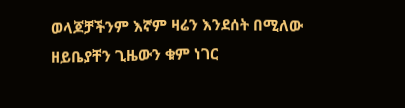ወላጆቻችንም እኛም ዛሬን እንደሰት በሚለው ዘይቤያቸን ጊዜውን ቁም ነገር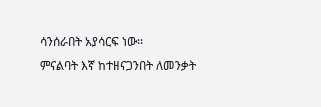ሳንሰራበት አያሳርፍ ነው፡፡
ምናልባት እኛ ከተዘናጋንበት ለመንቃት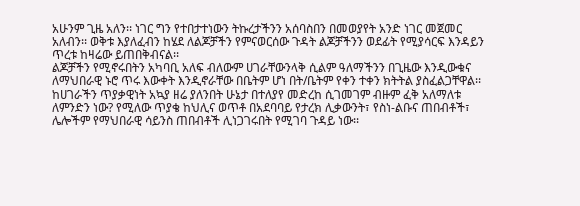አሁንም ጊዜ አለን፡፡ ነገር ግን የተበታተነውን ትኩረታችንን አሰባስበን በመወያየት አንድ ነገር መጀመር አለብን፡፡ ወቅቱ እያለፈብን ከሄደ ለልጆቻችን የምናወርሰው ጉዳት ልጆቻችንን ወደፊት የሚያሳርፍ እንዳይን ጥረቱ ከዛሬው ይጠበቅብናል፡፡
ልጆቻችን የሚኖሩበትን አካባቢ አለፍ ብለውም ሀገራቸውንላቅ ሲልም ዓለማችንን በጊዜው እንዲውቁና ለማህበራዊ ኑሮ ጥሩ እውቀት እንዲኖራቸው በቤትም ሆነ በት/ቤትም የቀን ተቀን ክትትል ያስፈልጋቸዋል፡፡
ከሀገራችን ጥያቃዊነት አኳያ ዘሬ ያለንበት ሁኔታ በተለያየ መድረከ ሲገመገም ብዙም ፈቅ አለማለቱ ለምንድን ነው? የሚለው ጥያቄ ከህሊና ወጥቶ በአደባባይ የታረክ ሊቃውንት፣ የስነ-ልቡና ጠበብቶች፣ ሌሎችም የማህበራዊ ሳይንስ ጠበብቶች ሊነጋገሩበት የሚገባ ጉዳይ ነው፡፡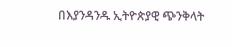በእያንዳንዱ ኢትዮጵያዊ ጭንቅላት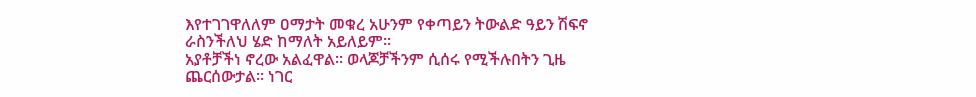እየተገገዋለለም ዐማታት መቁረ አሁንም የቀጣይን ትውልድ ዓይን ሽፍኖ ራስንችለህ ሄድ ከማለት አይለይም፡፡
አያቶቻችነ ኖረው አልፈዋል፡፡ ወላጆቻችንም ሲሰሩ የሚችሉበትን ጊዜ ጨርሰውታል፡፡ ነገር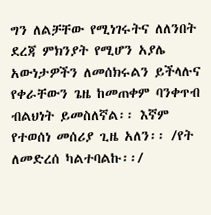ግን ለልቻቸው የሚነገሩትና ለለንበት ደረጃ ምክንያት የሚሆን አያሌ አውነታዎችን ለመሰክሩልን ይችላሉና የቀራቸውን ጌዜ ከመጠቀም ባንቀጥብ ብልህነት ይመስለኛል፡፡ እኛም የተወሰነ መሰሪያ ጊዜ አለን፡፡ /የት ለመድረሰ ካልተባልኩ፡፡/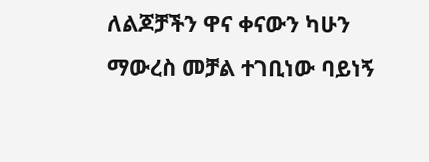ለልጆቻችን ዋና ቀናውን ካሁን ማውረስ መቻል ተገቢነው ባይነኝ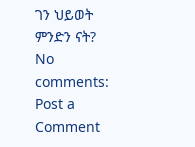ገን ህይወት ምንድን ናት?
No comments:
Post a Comment